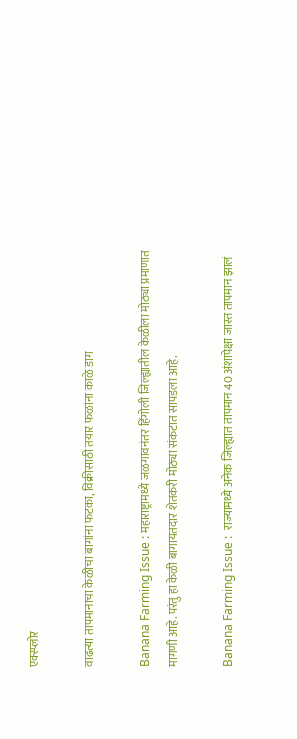एक्स्प्लोर

वाढत्या तापमानाचा केळीचा बागांना फटका, विक्रीसाठी तयार फळांना काळे डाग

Banana Farming Issue : महाराष्ट्रामध्ये जळगावनंतर हिंगोली जिल्ह्यातील केळीला मोठ्या प्रमाणात मागणी आहे. परंतु हा केळी बागायतदार शेतकरी मोठ्या संकटात सापडला आहे.

Banana Farming Issue :  राज्यामध्ये अनेक जिल्ह्यात तापमान 40 अंशापेक्षा जास्त तापमान झालं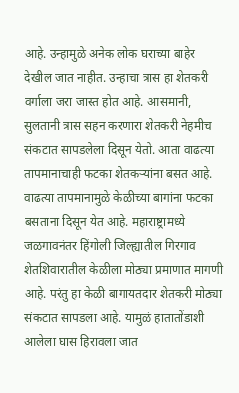आहे. उन्हामुळे अनेक लोक घराच्या बाहेर देखील जात नाहीत. उन्हाचा त्रास हा शेतकरी वर्गाला जरा जास्त होत आहे. आसमानी, सुलतानी त्रास सहन करणारा शेतकरी नेहमीच संकटात सापडलेला दिसून येतो. आता वाढत्या तापमानाचाही फटका शेतकऱ्यांना बसत आहे. वाढत्या तापमानामुळे केळीच्या बागांना फटका बसताना दिसून येत आहे. महाराष्ट्रामध्ये जळगावनंतर हिंगोली जिल्ह्यातील गिरगाव शेतशिवारातील केळीला मोठ्या प्रमाणात मागणी आहे. परंतु हा केळी बागायतदार शेतकरी मोठ्या संकटात सापडला आहे. यामुळं हातातोंडाशी आलेला घास हिरावला जात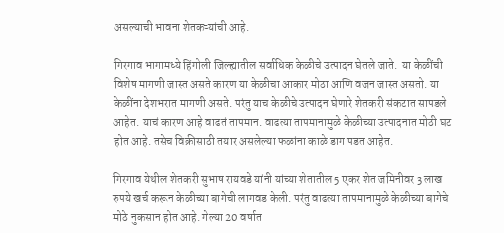असल्याची भावना शेतकऱ्यांची आहे.

गिरगाव भागामध्ये हिंगोली जिल्ह्यातील सर्वाधिक केळीचे उत्पादन घेतले जाते.  या केळींची विशेष मागणी जास्त असते कारण या केळीचा आकार मोठा आणि वजन जास्त असतो. या केळींना देशभरात मागणी असते. परंतु याच केळीचे उत्पादन घेणारे शेतकरी संकटात सापडले आहेत. याचं कारण आहे वाढतं तापमान. वाढत्या तापमानामुळे केळीच्या उत्पादनात मोठी घट होत आहे. तसेच विक्रीसाठी तयार असलेल्या फळांना काळे डाग पडत आहेत.

गिरगाव येथील शेतकरी सुभाष रायवडे यांनी यांच्या शेतातील 5 एकर शेत जमिनीवर 3 लाख रुपये खर्च करून केळीच्या बागेची लागवड केली. परंतु वाढत्या तापमानामुळे केळीच्या बागेचे मोठे नुकसान होत आहे. गेल्या 20 वर्षात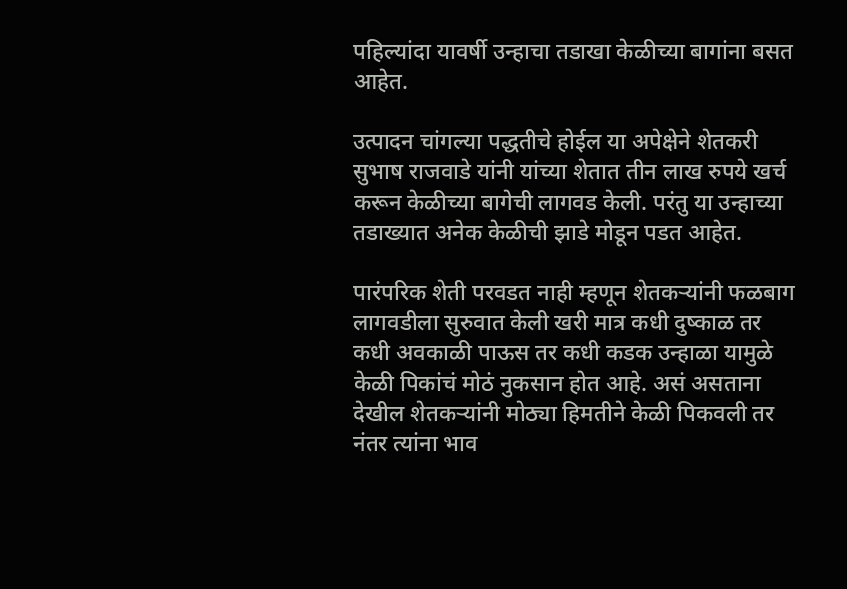पहिल्यांदा यावर्षी उन्हाचा तडाखा केळीच्या बागांना बसत आहेत.

उत्पादन चांगल्या पद्धतीचे होईल या अपेक्षेने शेतकरी सुभाष राजवाडे यांनी यांच्या शेतात तीन लाख रुपये खर्च करून केळीच्या बागेची लागवड केली. परंतु या उन्हाच्या तडाख्यात अनेक केळीची झाडे मोडून पडत आहेत.

पारंपरिक शेती परवडत नाही म्हणून शेतकऱ्यांनी फळबाग लागवडीला सुरुवात केली खरी मात्र कधी दुष्काळ तर कधी अवकाळी पाऊस तर कधी कडक उन्हाळा यामुळे केळी पिकांचं मोठं नुकसान होत आहे. असं असताना देखील शेतकऱ्यांनी मोठ्या हिमतीने केळी पिकवली तर नंतर त्यांना भाव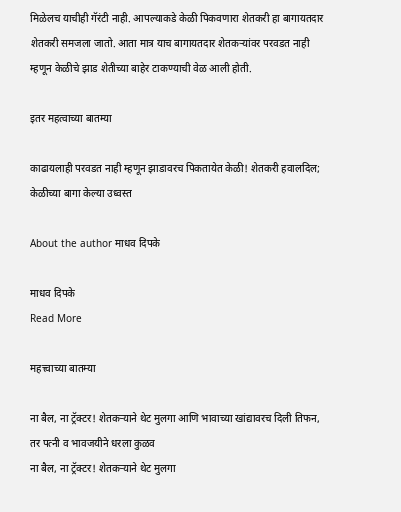मिळेलच याचीही गॅरंटी नाही. आपल्याकडे केळी पिकवणारा शेतकरी हा बागायतदार शेतकरी समजला जातो. आता मात्र याच बागायतदार शेतकऱ्यांवर परवडत नाही म्हणून केळीचे झाड शेतीच्या बाहेर टाकण्याची वेळ आली होती.

इतर महत्वाच्या बातम्या

काढायलाही परवडत नाही म्हणून झाडावरच पिकतायेत केळी! शेतकरी हवालदिल; केळीच्या बागा केल्या उध्वस्त

About the author माधव दिपके

माधव दिपके
Read More

महत्त्वाच्या बातम्या

ना बैल, ना ट्रॅक्टर! शेतकऱ्याने थेट मुलगा आणि भावाच्या खांद्यावरच दिली तिफन, तर पत्नी व भावजयीने धरला कुळव
ना बैल, ना ट्रॅक्टर! शेतकऱ्याने थेट मुलगा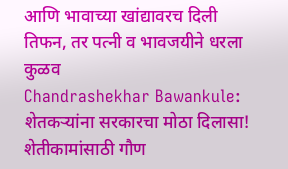आणि भावाच्या खांद्यावरच दिली तिफन, तर पत्नी व भावजयीने धरला कुळव
Chandrashekhar Bawankule: शेतकऱ्यांना सरकारचा मोठा दिलासा! शेतीकामांसाठी गौण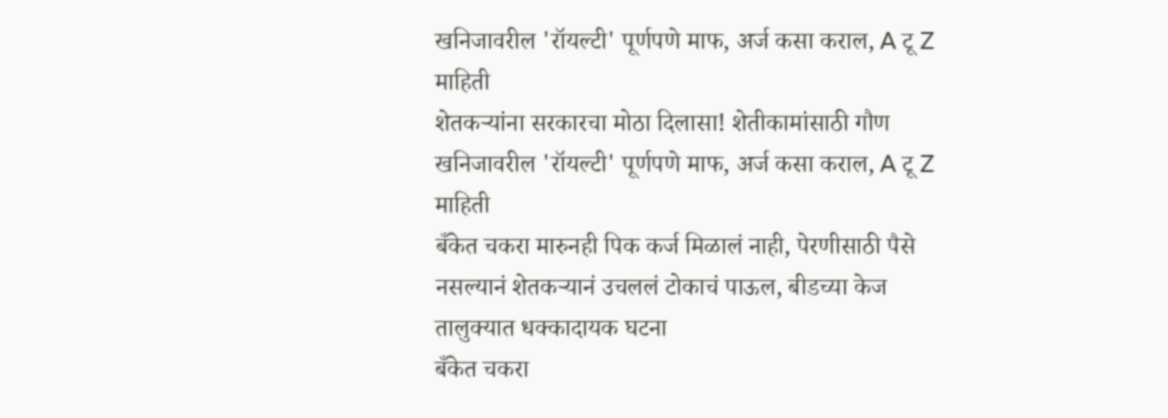खनिजावरील 'रॉयल्टी' पूर्णपणे माफ, अर्ज कसा कराल, A टू Z माहिती
शेतकऱ्यांना सरकारचा मोठा दिलासा! शेतीकामांसाठी गौण खनिजावरील 'रॉयल्टी' पूर्णपणे माफ, अर्ज कसा कराल, A टू Z माहिती
बँकेत चकरा मारुनही पिक कर्ज मिळालं नाही, पेरणीसाठी पैसे नसल्यानं शेतकऱ्यानं उचललं टोकाचं पाऊल, बीडच्या केज तालुक्यात धक्कादायक घटना
बँकेत चकरा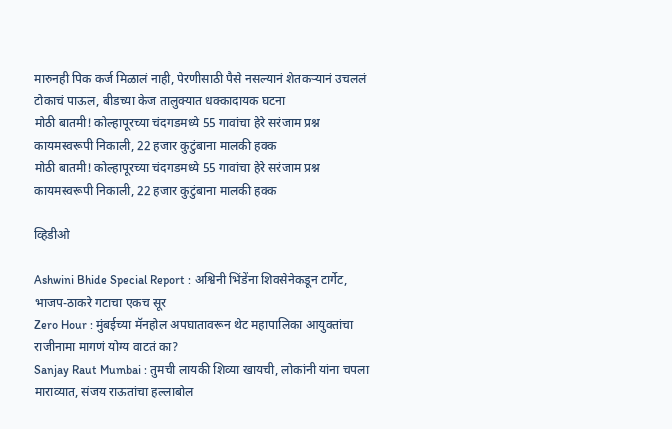मारुनही पिक कर्ज मिळालं नाही, पेरणीसाठी पैसे नसल्यानं शेतकऱ्यानं उचललं टोकाचं पाऊल, बीडच्या केज तालुक्यात धक्कादायक घटना
मोठी बातमी! कोल्हापूरच्या चंदगडमध्ये 55 गावांचा हेरे सरंजाम प्रश्न कायमस्वरूपी निकाली, 22 हजार कुटुंबाना मालकी हक्क
मोठी बातमी! कोल्हापूरच्या चंदगडमध्ये 55 गावांचा हेरे सरंजाम प्रश्न कायमस्वरूपी निकाली, 22 हजार कुटुंबाना मालकी हक्क

व्हिडीओ

Ashwini Bhide Special Report : अश्विनी भिंडेंना शिवसेनेकडून टार्गेट, भाजप-ठाकरे गटाचा एकच सूर
Zero Hour : मुंबईच्या मॅनहोल अपघातावरून थेट महापालिका आयुक्तांचा राजीनामा मागणं योग्य वाटतं का?
Sanjay Raut Mumbai : तुमची लायकी शिव्या खायची, लोकांनी यांना चपला माराव्यात, संजय राऊतांचा हल्लाबोल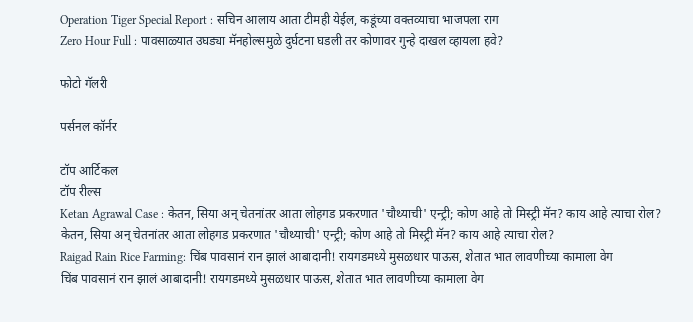Operation Tiger Special Report : सचिन आलाय आता टीमही येईल, कडूंच्या वक्तव्याचा भाजपला राग
Zero Hour Full : पावसाळ्यात उघड्या मॅनहोल्समुळे दुर्घटना घडली तर कोणावर गुन्हे दाखल व्हायला हवे?

फोटो गॅलरी

पर्सनल कॉर्नर

टॉप आर्टिकल
टॉप रील्स
Ketan Agrawal Case : केतन, सिया अन् चेतनांतर आता लोहगड प्रकरणात 'चौथ्याची' एन्ट्री; कोण आहे तो मिस्ट्री मॅन? काय आहे त्याचा रोल?
केतन, सिया अन् चेतनांतर आता लोहगड प्रकरणात 'चौथ्याची' एन्ट्री; कोण आहे तो मिस्ट्री मॅन? काय आहे त्याचा रोल?
Raigad Rain Rice Farming: चिंब पावसानं रान झालं आबादानी! रायगडमध्ये मुसळधार पाऊस, शेतात भात लावणीच्या कामाला वेग
चिंब पावसानं रान झालं आबादानी! रायगडमध्ये मुसळधार पाऊस, शेतात भात लावणीच्या कामाला वेग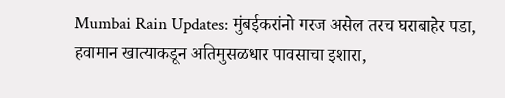Mumbai Rain Updates: मुंबईकरांनो गरज असेल तरच घराबाहेर पडा, हवामान खात्याकडून अतिमुसळधार पावसाचा इशारा,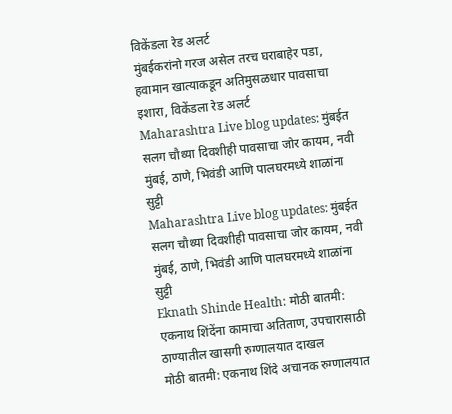विकेंडला रेड अलर्ट
मुंबईकरांनो गरज असेल तरच घराबाहेर पडा, हवामान खात्याकडून अतिमुसळधार पावसाचा इशारा, विकेंडला रेड अलर्ट
Maharashtra Live blog updates: मुंबईत सलग चौथ्या दिवशीही पावसाचा जोर कायम, नवी मुंबई, ठाणे, भिवंडी आणि पालघरमध्ये शाळांना सुट्टी
Maharashtra Live blog updates: मुंबईत सलग चौथ्या दिवशीही पावसाचा जोर कायम, नवी मुंबई, ठाणे, भिवंडी आणि पालघरमध्ये शाळांना सुट्टी
Eknath Shinde Health: मोठी बातमी: एकनाथ शिंदेंना कामाचा अतिताण, उपचारासाठी ठाण्यातील खासगी रुग्णालयात दाखल
मोठी बातमी: एकनाथ शिंदे अचानक रुग्णालयात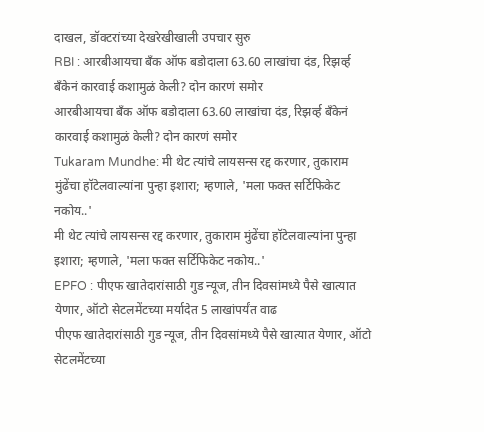दाखल, डॉक्टरांच्या देखरेखीखाली उपचार सुरु
RBI : आरबीआयचा बँक ऑफ बडोदाला 63.60 लाखांचा दंड, रिझर्व्ह बँकेनं कारवाई कशामुळं केली? दोन कारणं समोर
आरबीआयचा बँक ऑफ बडोदाला 63.60 लाखांचा दंड, रिझर्व्ह बँकेनं कारवाई कशामुळं केली? दोन कारणं समोर
Tukaram Mundhe: मी थेट त्यांचे लायसन्स रद्द करणार, तुकाराम मुंढेंचा हॉटेलवाल्यांना पुन्हा इशारा; म्हणाले, 'मला फक्त सर्टिफिकेट नकोय..'
मी थेट त्यांचे लायसन्स रद्द करणार, तुकाराम मुंढेंचा हॉटेलवाल्यांना पुन्हा इशारा; म्हणाले, 'मला फक्त सर्टिफिकेट नकोय..'
EPFO : पीएफ खातेदारांसाठी गुड न्यूज, तीन दिवसांमध्ये पैसे खात्यात येणार, ऑटो सेटलमेंटच्या मर्यादेत 5 लाखांपर्यंत वाढ
पीएफ खातेदारांसाठी गुड न्यूज, तीन दिवसांमध्ये पैसे खात्यात येणार, ऑटो सेटलमेंटच्या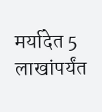मर्यादेत 5 लाखांपर्यंत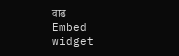वाढ
Embed widget